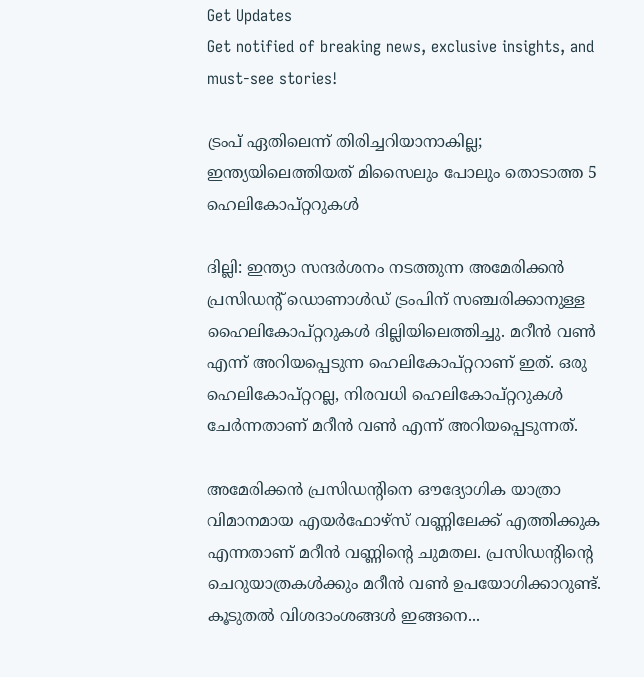Get Updates
Get notified of breaking news, exclusive insights, and must-see stories!

ട്രംപ് ഏതിലെന്ന് തിരിച്ചറിയാനാകില്ല; ഇന്ത്യയിലെത്തിയത് മിസൈലും പോലും തൊടാത്ത 5 ഹെലികോപ്റ്ററുകള്‍

ദില്ലി: ഇന്ത്യാ സന്ദര്‍ശനം നടത്തുന്ന അമേരിക്കന്‍ പ്രസിഡന്‍റ് ഡൊണാള്‍ഡ് ട്രംപിന് സഞ്ചരിക്കാനുള്ള ഹൈലികോപ്റ്ററുകള്‍ ദില്ലിയിലെത്തിച്ചു. മറീന്‍ വണ്‍ എന്ന് അറിയപ്പെടുന്ന ഹെലികോപ്റ്ററാണ് ഇത്. ഒരു ഹെലികോപ്റ്ററല്ല, നിരവധി ഹെലികോപ്റ്ററുകള്‍ ചേര്‍ന്നതാണ് മറീന്‍ വണ്‍ എന്ന് അറിയപ്പെടുന്നത്.

അമേരിക്കന്‍ പ്രസിഡന്‍റിനെ ഔദ്യോഗിക യാത്രാ വിമാനമായ എയര്‍ഫോഴ്സ് വണ്ണിലേക്ക് എത്തിക്കുക എന്നതാണ് മറീന്‍ വണ്ണിന്‍റെ ചുമതല. പ്രസിഡന്‍റിന്‍റെ ചെറുയാത്രകള്‍ക്കും മറീന്‍ വണ്‍ ഉപയോഗിക്കാറുണ്ട്. കൂടുതല്‍ വിശദാംശങ്ങള്‍ ഇങ്ങനെ...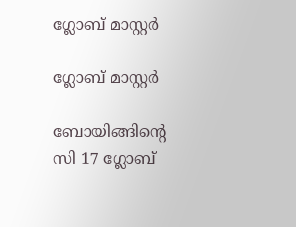ഗ്ലോബ് മാസ്റ്റര്‍

ഗ്ലോബ് മാസ്റ്റര്‍

ബോയിങ്ങിന്‍റെ സി 17 ഗ്ലോബ്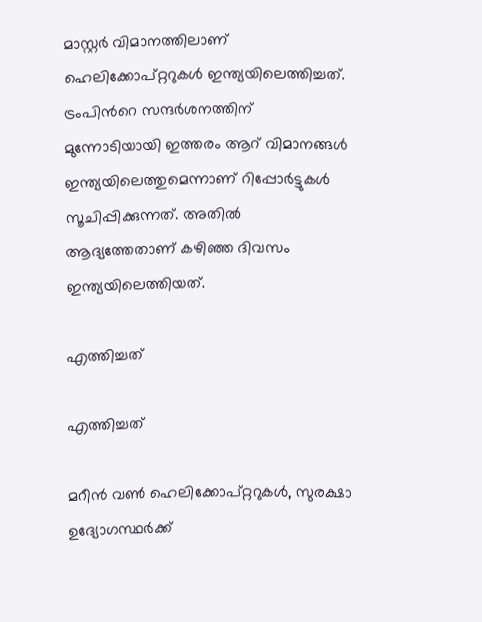മാസ്റ്റര്‍ വിമാനത്തിലാണ് ഹെലിക്കോപ്റ്ററുകള്‍ ഇന്ത്യയിലെത്തിച്ചത്. ട്രംപിന്‍റെ സന്ദര്‍ശനത്തിന് മുന്നോടിയായി ഇത്തരം ആറ് വിമാനങ്ങള്‍ ഇന്ത്യയിലെത്തുമെന്നാണ് റിപ്പോര്‍ട്ടുകള്‍ സൂചിപ്പിക്കുന്നത്. അതില്‍ ആദ്യത്തേതാണ് കഴിഞ്ഞ ദിവസം ഇന്ത്യയിലെത്തിയത്.

എത്തിച്ചത്

എത്തിച്ചത്

മറീന്‍ വണ്‍ ഹെലിക്കോപ്റ്ററുകള്‍, സുരക്ഷാ ഉദ്യോഗസ്ഥര്‍ക്ക്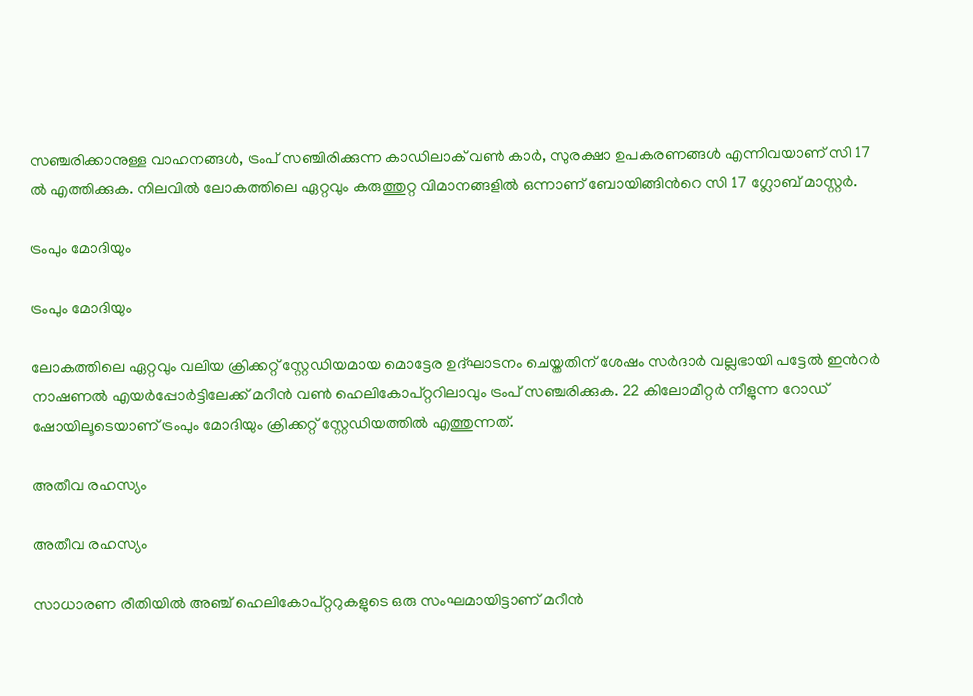സഞ്ചരിക്കാനുള്ള വാഹനങ്ങള്‍, ട്രംപ് സഞ്ചിരിക്കുന്ന കാഡിലാക് വണ്‍ കാര്‍, സുരക്ഷാ ഉപകരണങ്ങള്‍ എന്നിവയാണ് സി 17 ല്‍ എത്തിക്കുക. നിലവില്‍ ലോകത്തിലെ ഏറ്റവും കരുത്തുറ്റ വിമാനങ്ങളില്‍ ഒന്നാണ് ബോയിങ്ങിന്‍റെ സി 17 ഗ്ലോബ് മാസ്റ്റര്‍.

ട്രംപും മോദിയും

ട്രംപും മോദിയും

ലോകത്തിലെ ഏറ്റവും വലിയ ക്രിക്കറ്റ് സ്റ്റേഡിയമായ മൊട്ടേര ഉദ്ഘാടനം ചെയ്തതിന് ശേഷം സര്‍ദാര്‍ വല്ലഭായി പട്ടേല്‍ ഇന്‍റര്‍ നാഷണല്‍ എയര്‍പ്പോര്‍ട്ടിലേക്ക് മറീന്‍ വണ്‍ ഹെലികോപ്റ്ററിലാവും ട്രംപ് സഞ്ചരിക്കുക. 22 കിലോമീറ്റര്‍ നീളുന്ന റോഡ് ഷോയിലൂടെയാണ് ട്രംപും മോദിയും ക്രിക്കറ്റ് സ്റ്റേഡിയത്തില്‍ എത്തുന്നത്.

അതീവ രഹസ്യം

അതീവ രഹസ്യം

സാധാരണ രീതിയില്‍ അഞ്ച് ഹെലികോപ്റ്ററുകളുടെ ഒരു സംഘമായിട്ടാണ് മറീന്‍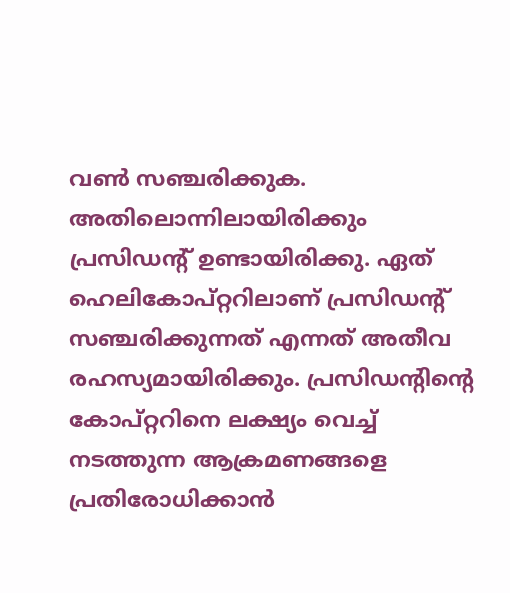വണ്‍ സഞ്ചരിക്കുക. അതിലൊന്നിലായിരിക്കും പ്രസിഡന്‍റ് ഉണ്ടായിരിക്കു. ഏത് ഹെലികോപ്റ്ററിലാണ് പ്രസിഡന്‍റ് സഞ്ചരിക്കുന്നത് എന്നത് അതീവ രഹസ്യമായിരിക്കും. പ്രസിഡന്‍റിന്‍റെ കോപ്റ്ററിനെ ലക്ഷ്യം വെച്ച് നടത്തുന്ന ആക്രമണങ്ങളെ പ്രതിരോധിക്കാന്‍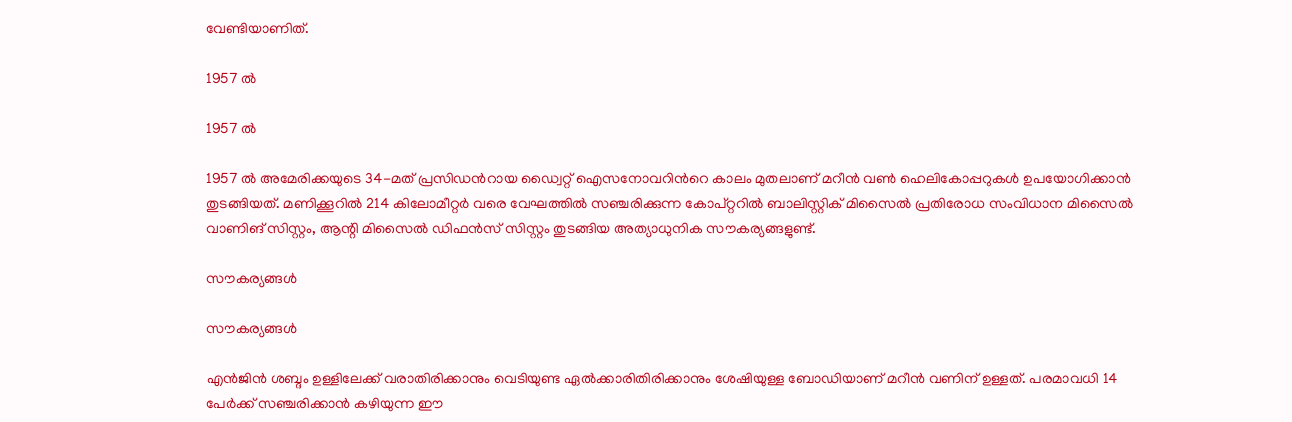വേണ്ടിയാണിത്.

1957 ല്‍

1957 ല്‍

1957 ല്‍ അമേരിക്കയുടെ 34-മത് പ്രസിഡന്‍റായ ഡ്വൈറ്റ് ഐസനോവറിന്‍റെ കാലം മുതലാണ് മറീന്‍ വണ്‍ ഹെലികോപ്പറുകള്‍ ഉപയോഗിക്കാന്‍ തുടങ്ങിയത്. മണിക്കൂറില്‍ 214 കിലോമീറ്റര്‍ വരെ വേഘത്തില്‍ സഞ്ചരിക്കുന്ന കോപ്റ്ററില്‍ ബാലിസ്റ്റിക് മിസൈല്‍ പ്രതിരോധ സംവിധാന മിസൈൽ വാണിങ് സിസ്റ്റം, ആന്റി മിസൈൽ ഡിഫൻസ് സിസ്റ്റം തുടങ്ങിയ അത്യാധുനിക സൗകര്യങ്ങളുണ്ട്.

സൗകര്യങ്ങള്‍

സൗകര്യങ്ങള്‍

എന്‍ജിന്‍ ശബ്ദം ഉള്ളിലേക്ക് വരാതിരിക്കാനും വെടിയുണ്ട ഏല്‍ക്കാരിതിരിക്കാനും ശേഷിയുള്ള ബോഡിയാണ് മറീന്‍ വണിന് ഉള്ളത്. പരമാവധി 14 പേര്‍ക്ക് സഞ്ചരിക്കാന്‍ കഴിയുന്ന ഈ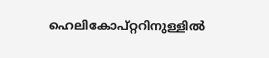ഹെലികോപ്റ്ററിനുള്ളില്‍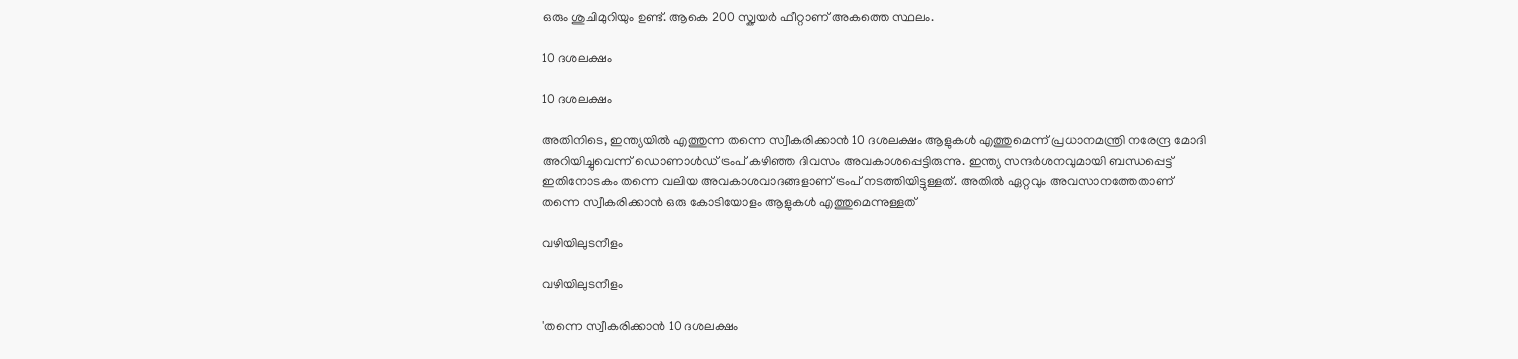ഒരും ശുചിമുറിയും ഉണ്ട്. ആകെ 200 സ്ക്വയര്‍ ഫീറ്റാണ് അകത്തെ സ്ഥലം.

10 ദശലക്ഷം

10 ദശലക്ഷം

അതിനിടെ, ഇന്ത്യയില്‍ എത്തുന്ന തന്നെ സ്വീകരിക്കാന്‍ 10 ദശലക്ഷം ആളുകള്‍ എത്തുമെന്ന് പ്രധാനമന്ത്രി നരേന്ദ്ര മോദി അറിയിച്ചുവെന്ന് ഡൊണാള്‍ഡ് ട്രംപ് കഴിഞ്ഞ ദിവസം അവകാശപ്പെട്ടിരുന്നു. ഇന്ത്യ സന്ദര്‍ശനവുമായി ബന്ധപ്പെട്ട് ഇതിനോടകം തന്നെ വലിയ അവകാശവാദങ്ങളാണ് ട്രംപ് നടത്തിയിട്ടുള്ളത്. അതില്‍ ഏറ്റവും അവസാനത്തേതാണ് തന്നെ സ്വീകരിക്കാന്‍ ഒരു കോടിയോളം ആളുകള്‍ എത്തുമെന്നുള്ളത്

വഴിയിലുടനീളം

വഴിയിലുടനീളം

'തന്നെ സ്വീകരിക്കാന്‍ 10 ദശലക്ഷം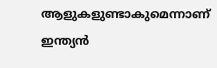ആളുകളുണ്ടാകുമെന്നാണ് ഇന്ത്യന്‍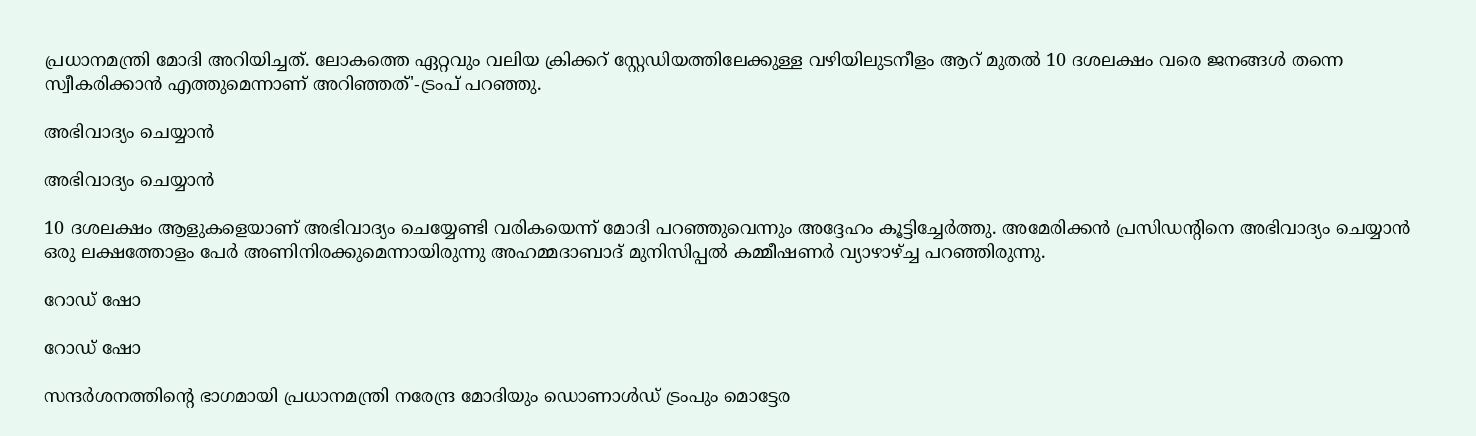പ്രധാനമന്ത്രി മോദി അറിയിച്ചത്. ലോകത്തെ ഏറ്റവും വലിയ ക്രിക്കറ് സ്റ്റേഡിയത്തിലേക്കുള്ള വഴിയിലുടനീളം ആറ് മുതല്‍ 10 ദശലക്ഷം വരെ ജനങ്ങള്‍ തന്നെ സ്വീകരിക്കാന്‍ എത്തുമെന്നാണ് അറിഞ്ഞത്'-ട്രംപ് പറഞ്ഞു.

അഭിവാദ്യം ചെയ്യാന്‍

അഭിവാദ്യം ചെയ്യാന്‍

10 ദശലക്ഷം ആളുകളെയാണ് അഭിവാദ്യം ചെയ്യേണ്ടി വരികയെന്ന് മോദി പറഞ്ഞുവെന്നും അദ്ദേഹം കൂട്ടിച്ചേര്‍ത്തു. അമേരിക്കന്‍ പ്രസിഡന്റിനെ അഭിവാദ്യം ചെയ്യാന്‍ ഒരു ലക്ഷത്തോളം പേര്‍ അണിനിരക്കുമെന്നായിരുന്നു അഹമ്മദാബാദ് മുനിസിപ്പല്‍ കമ്മീഷണര്‍ വ്യാഴാഴ്ച്ച പറഞ്ഞിരുന്നു.

റോഡ് ഷോ

റോഡ് ഷോ

സന്ദര്‍ശനത്തിന്‍റെ ഭാഗമായി പ്രധാനമന്ത്രി നരേന്ദ്ര മോദിയും ഡൊണാള്‍ഡ് ട്രംപും മൊട്ടേര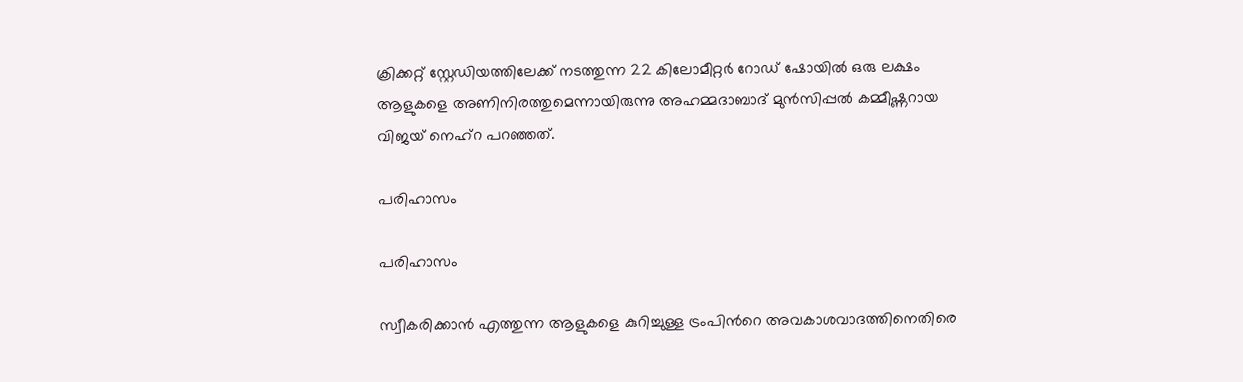ക്രിക്കറ്റ് സ്റ്റേഡിയത്തിലേക്ക് നടത്തുന്ന 22 കിലോമീറ്റര്‍ റോഡ് ഷോയില്‍ ഒരു ലക്ഷം ആളുകളെ അണിനിരത്തുമെന്നായിരുന്നു അഹമ്മദാബാദ് മുന്‍സിപ്പല്‍ കമ്മീഷ്ണറായ വിജയ് നെഹ്റ പറഞ്ഞത്.

പരിഹാസം

പരിഹാസം

സ്വീകരിക്കാന്‍ എത്തുന്ന ആളുകളെ കുറിച്ചുള്ള ട്രംപിന്‍റെ അവകാശവാദത്തിനെതിരെ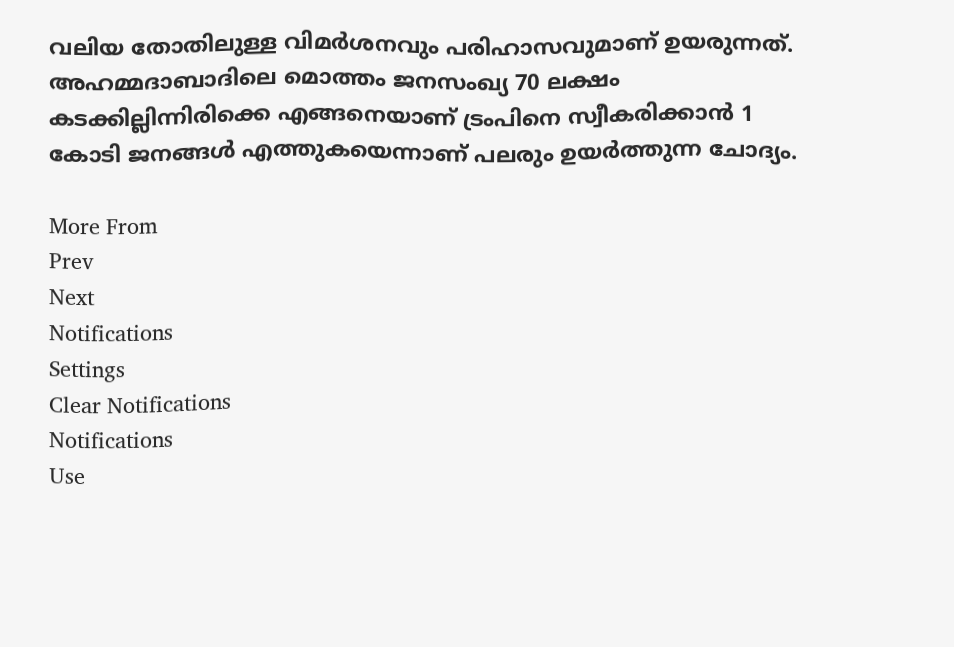വലിയ തോതിലുള്ള വിമര്‍ശനവും പരിഹാസവുമാണ് ഉയരുന്നത്. അഹമ്മദാബാദിലെ മൊത്തം ജനസംഖ്യ 70 ലക്ഷം കടക്കില്ലിന്നിരിക്കെ എങ്ങനെയാണ് ട്രംപിനെ സ്വീകരിക്കാന്‍ 1 കോടി ജനങ്ങള്‍ എത്തുകയെന്നാണ് പലരും ഉയര്‍ത്തുന്ന ചോദ്യം.

More From
Prev
Next
Notifications
Settings
Clear Notifications
Notifications
Use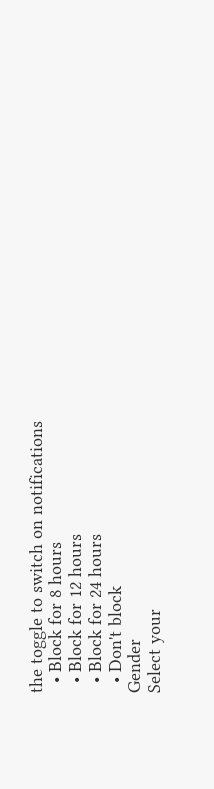the toggle to switch on notifications
  • Block for 8 hours
  • Block for 12 hours
  • Block for 24 hours
  • Don't block
Gender
Select your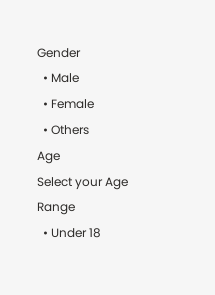Gender
  • Male
  • Female
  • Others
Age
Select your Age Range
  • Under 18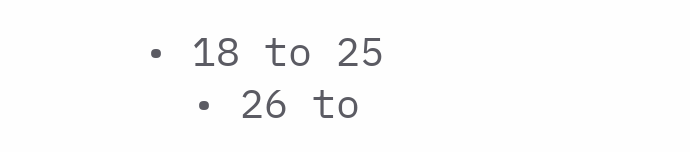• 18 to 25
  • 26 to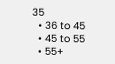35
  • 36 to 45
  • 45 to 55
  • 55+